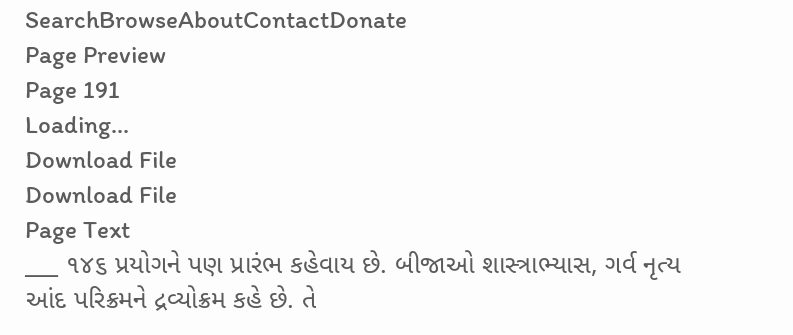SearchBrowseAboutContactDonate
Page Preview
Page 191
Loading...
Download File
Download File
Page Text
___ ૧૪૬ પ્રયોગને પણ પ્રારંભ કહેવાય છે. બીજાઓ શાસ્ત્રાભ્યાસ, ગર્વ નૃત્ય આંદ પરિક્રમને દ્રવ્યોક્રમ કહે છે. તે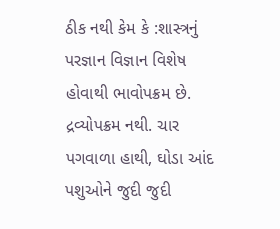ઠીક નથી કેમ કે :શાસ્ત્રનું પરજ્ઞાન વિજ્ઞાન વિશેષ હોવાથી ભાવોપક્રમ છે. દ્રવ્યોપક્રમ નથી. ચાર પગવાળા હાથી, ઘોડા આંદ પશુઓને જુદી જુદી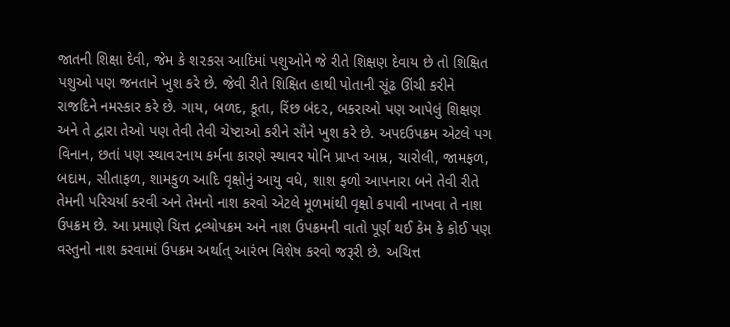જાતની શિક્ષા દેવી, જેમ કે શ૨કસ આદિમાં પશુઓને જે રીતે શિક્ષણ દેવાય છે તો શિક્ષિત પશુઓ પણ જનતાને ખુશ કરે છે. જેવી રીતે શિક્ષિત હાથી પોતાની સૂંઢ ઊંચી કરીને રાજદિને નમસ્કાર કરે છે. ગાય, બળદ, કૂતા, રિંછ બંદ૨, બકરાઓ પણ આપેલું શિક્ષણ અને તે દ્વારા તેઓ પણ તેવી તેવી ચેષ્ટાઓ કરીને સૌને ખુશ કરે છે. અપદઉપક્રમ એટલે પગ વિનાન, છતાં પણ સ્થાવ૨નાય કર્મના કારણે સ્થાવર યોનિ પ્રાપ્ત આમ્ર, ચારોલી, જામફળ, બદામ, સીતાફળ, શામકુળ આદિ વૃક્ષોનું આયુ વધે, શાશ ફળો આપનારા બને તેવી રીતે તેમની પરિચર્યા કરવી અને તેમનો નાશ કરવો એટલે મૂળમાંથી વૃક્ષો કપાવી નાખવા તે નાશ ઉપક્રમ છે. આ પ્રમાણે ચિત્ત દ્રવ્યોપક્રમ અને નાશ ઉપક્રમની વાતો પૂર્ણ થઈ કેમ કે કોઈ પણ વસ્તુનો નાશ કરવામાં ઉપક્રમ અર્થાત્ આરંભ વિશેષ કરવો જરૂરી છે. અચિત્ત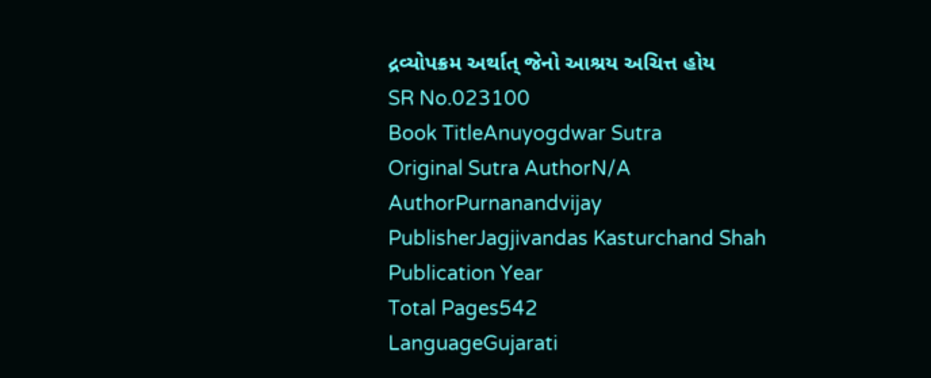દ્રવ્યોપક્રમ અર્થાત્ જેનો આશ્રય અચિત્ત હોય
SR No.023100
Book TitleAnuyogdwar Sutra
Original Sutra AuthorN/A
AuthorPurnanandvijay
PublisherJagjivandas Kasturchand Shah
Publication Year
Total Pages542
LanguageGujarati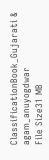ClassificationBook_Gujarati & agam_anuyogdwar
File Size31 MB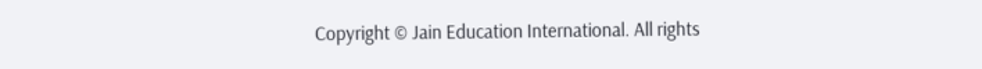Copyright © Jain Education International. All rights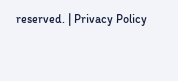reserved. | Privacy Policy